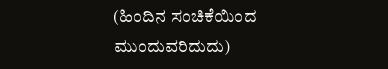(ಹಿಂದಿನ ಸಂಚಿಕೆಯಿಂದ ಮುಂದುವರಿದುದು)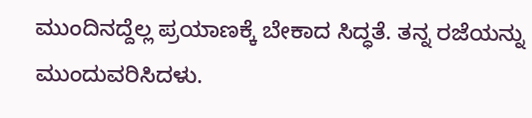ಮುಂದಿನದ್ದೆಲ್ಲ ಪ್ರಯಾಣಕ್ಕೆ ಬೇಕಾದ ಸಿದ್ಧತೆ. ತನ್ನ ರಜೆಯನ್ನು ಮುಂದುವರಿಸಿದಳು.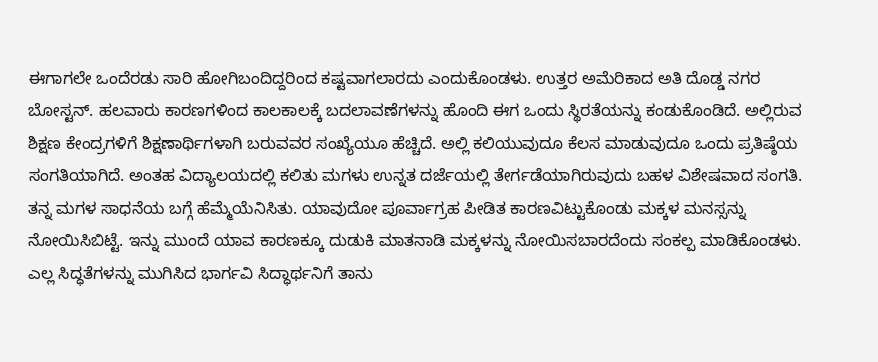ಈಗಾಗಲೇ ಒಂದೆರಡು ಸಾರಿ ಹೋಗಿಬಂದಿದ್ದರಿಂದ ಕಷ್ಟವಾಗಲಾರದು ಎಂದುಕೊಂಡಳು. ಉತ್ತರ ಅಮೆರಿಕಾದ ಅತಿ ದೊಡ್ಡ ನಗರ ಬೋಸ್ಟನ್. ಹಲವಾರು ಕಾರಣಗಳಿಂದ ಕಾಲಕಾಲಕ್ಕೆ ಬದಲಾವಣೆಗಳನ್ನು ಹೊಂದಿ ಈಗ ಒಂದು ಸ್ಥಿರತೆಯನ್ನು ಕಂಡುಕೊಂಡಿದೆ. ಅಲ್ಲಿರುವ ಶಿಕ್ಷಣ ಕೇಂದ್ರಗಳಿಗೆ ಶಿಕ್ಷಣಾರ್ಥಿಗಳಾಗಿ ಬರುವವರ ಸಂಖ್ಯೆಯೂ ಹೆಚ್ಚಿದೆ. ಅಲ್ಲಿ ಕಲಿಯುವುದೂ ಕೆಲಸ ಮಾಡುವುದೂ ಒಂದು ಪ್ರತಿಷ್ಠೆಯ ಸಂಗತಿಯಾಗಿದೆ. ಅಂತಹ ವಿದ್ಯಾಲಯದಲ್ಲಿ ಕಲಿತು ಮಗಳು ಉನ್ನತ ದರ್ಜೆಯಲ್ಲಿ ತೇರ್ಗಡೆಯಾಗಿರುವುದು ಬಹಳ ವಿಶೇಷವಾದ ಸಂಗತಿ. ತನ್ನ ಮಗಳ ಸಾಧನೆಯ ಬಗ್ಗೆ ಹೆಮ್ಮೆಯೆನಿಸಿತು. ಯಾವುದೋ ಪೂರ್ವಾಗ್ರಹ ಪೀಡಿತ ಕಾರಣವಿಟ್ಟುಕೊಂಡು ಮಕ್ಕಳ ಮನಸ್ಸನ್ನು ನೋಯಿಸಿಬಿಟ್ಟೆ. ಇನ್ನು ಮುಂದೆ ಯಾವ ಕಾರಣಕ್ಕೂ ದುಡುಕಿ ಮಾತನಾಡಿ ಮಕ್ಕಳನ್ನು ನೋಯಿಸಬಾರದೆಂದು ಸಂಕಲ್ಪ ಮಾಡಿಕೊಂಡಳು.
ಎಲ್ಲ ಸಿದ್ಧತೆಗಳನ್ನು ಮುಗಿಸಿದ ಭಾರ್ಗವಿ ಸಿದ್ಧಾರ್ಥನಿಗೆ ತಾನು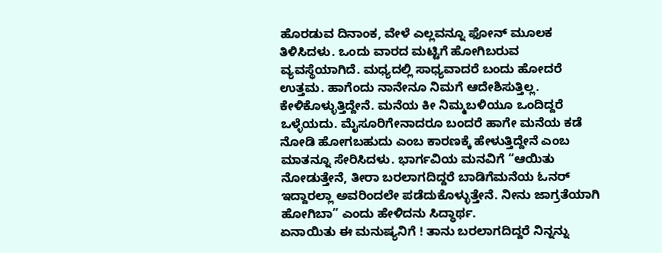ಹೊರಡುವ ದಿನಾಂಕ, ವೇಳೆ ಎಲ್ಲವನ್ನೂ ಫೋನ್ ಮೂಲಕ ತಿಳಿಸಿದಳು. ಒಂದು ವಾರದ ಮಟ್ಟಿಗೆ ಹೋಗಿಬರುವ ವ್ಯವಸ್ಥೆಯಾಗಿದೆ. ಮಧ್ಯದಲ್ಲಿ ಸಾಧ್ಯವಾದರೆ ಬಂದು ಹೋದರೆ ಉತ್ತಮ. ಹಾಗೆಂದು ನಾನೇನೂ ನಿಮಗೆ ಆದೇಶಿಸುತ್ತಿಲ್ಲ. ಕೇಳಿಕೊಳ್ಳುತ್ತಿದ್ದೇನೆ. ಮನೆಯ ಕೀ ನಿಮ್ಮಬಳಿಯೂ ಒಂದಿದ್ದರೆ ಒಳ್ಳೆಯದು. ಮೈಸೂರಿಗೇನಾದರೂ ಬಂದರೆ ಹಾಗೇ ಮನೆಯ ಕಡೆ ನೋಡಿ ಹೋಗಬಹುದು ಎಂಬ ಕಾರಣಕ್ಕೆ ಹೇಳುತ್ತಿದ್ದೇನೆ ಎಂಬ ಮಾತನ್ನೂ ಸೇರಿಸಿದಳು. ಭಾರ್ಗವಿಯ ಮನವಿಗೆ “ಆಯಿತು ನೋಡುತ್ತೇನೆ, ತೀರಾ ಬರಲಾಗದಿದ್ದರೆ ಬಾಡಿಗೆಮನೆಯ ಓನರ್ ಇದ್ದಾರಲ್ಲಾ ಅವರಿಂದಲೇ ಪಡೆದುಕೊಳ್ಳುತ್ತೇನೆ. ನೀನು ಜಾಗ್ರತೆಯಾಗಿ ಹೋಗಿಬಾ” ಎಂದು ಹೇಳಿದನು ಸಿದ್ಧಾರ್ಥ.
ಏನಾಯಿತು ಈ ಮನುಷ್ಯನಿಗೆ ! ತಾನು ಬರಲಾಗದಿದ್ದರೆ ನಿನ್ನನ್ನು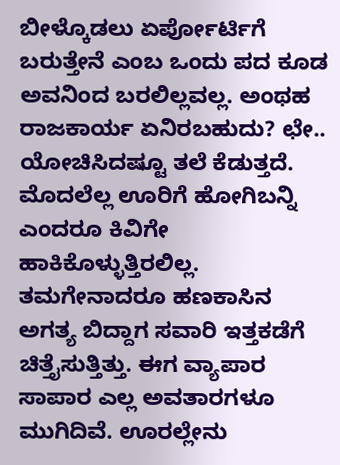ಬೀಳ್ಕೊಡಲು ಏರ್ಪೋರ್ಟಿಗೆ ಬರುತ್ತೇನೆ ಎಂಬ ಒಂದು ಪದ ಕೂಡ ಅವನಿಂದ ಬರಲಿಲ್ಲವಲ್ಲ. ಅಂಥಹ ರಾಜಕಾರ್ಯ ಏನಿರಬಹುದು? ಛೇ.. ಯೋಚಿಸಿದಷ್ಟೂ ತಲೆ ಕೆಡುತ್ತದೆ. ಮೊದಲೆಲ್ಲ ಊರಿಗೆ ಹೋಗಿಬನ್ನಿ ಎಂದರೂ ಕಿವಿಗೇ ಹಾಕಿಕೊಳ್ಳುತ್ತಿರಲಿಲ್ಲ. ತಮಗೇನಾದರೂ ಹಣಕಾಸಿನ ಅಗತ್ಯ ಬಿದ್ದಾಗ ಸವಾರಿ ಇತ್ತಕಡೆಗೆ ಚಿತ್ತೈಸುತ್ತಿತ್ತು. ಈಗ ವ್ಯಾಪಾರ ಸಾಪಾರ ಎಲ್ಲ ಅವತಾರಗಳೂ ಮುಗಿದಿವೆ. ಊರಲ್ಲೇನು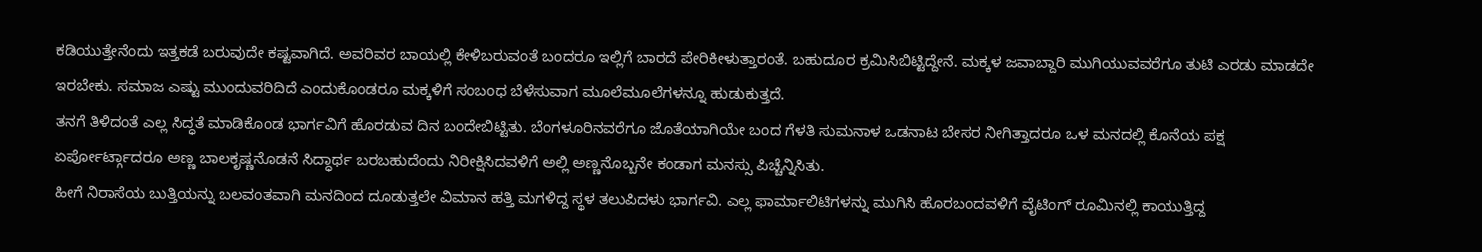ಕಡಿಯುತ್ತೇನೆಂದು ಇತ್ತಕಡೆ ಬರುವುದೇ ಕಷ್ಟವಾಗಿದೆ. ಅವರಿವರ ಬಾಯಲ್ಲಿ ಕೇಳಿಬರುವಂತೆ ಬಂದರೂ ಇಲ್ಲಿಗೆ ಬಾರದೆ ಪೇರಿಕೀಳುತ್ತಾರಂತೆ. ಬಹುದೂರ ಕ್ರಮಿಸಿಬಿಟ್ಟಿದ್ದೇನೆ. ಮಕ್ಕಳ ಜವಾಬ್ದಾರಿ ಮುಗಿಯುವವರೆಗೂ ತುಟಿ ಎರಡು ಮಾಡದೇ ಇರಬೇಕು. ಸಮಾಜ ಎಷ್ಟು ಮುಂದುವರಿದಿದೆ ಎಂದುಕೊಂಡರೂ ಮಕ್ಕಳಿಗೆ ಸಂಬಂಧ ಬೆಳೆಸುವಾಗ ಮೂಲೆಮೂಲೆಗಳನ್ನೂ ಹುಡುಕುತ್ತದೆ.
ತನಗೆ ತಿಳಿದಂತೆ ಎಲ್ಲ ಸಿದ್ಧತೆ ಮಾಡಿಕೊಂಡ ಭಾರ್ಗವಿಗೆ ಹೊರಡುವ ದಿನ ಬಂದೇಬಿಟ್ಟಿತು. ಬೆಂಗಳೂರಿನವರೆಗೂ ಜೊತೆಯಾಗಿಯೇ ಬಂದ ಗೆಳತಿ ಸುಮನಾಳ ಒಡನಾಟ ಬೇಸರ ನೀಗಿತ್ತಾದರೂ ಒಳ ಮನದಲ್ಲಿ ಕೊನೆಯ ಪಕ್ಷ ಏರ್ಪೋರ್ಟ್ಗಾದರೂ ಅಣ್ಣ ಬಾಲಕೃಷ್ಣನೊಡನೆ ಸಿದ್ಧಾರ್ಥ ಬರಬಹುದೆಂದು ನಿರೀಕ್ಷಿಸಿದವಳಿಗೆ ಅಲ್ಲಿ ಅಣ್ಣನೊಬ್ಬನೇ ಕಂಡಾಗ ಮನಸ್ಸು ಪಿಚ್ಚೆನ್ನಿಸಿತು.
ಹೀಗೆ ನಿರಾಸೆಯ ಬುತ್ತಿಯನ್ನು ಬಲವಂತವಾಗಿ ಮನದಿಂದ ದೂಡುತ್ತಲೇ ವಿಮಾನ ಹತ್ತಿ ಮಗಳಿದ್ದ ಸ್ಥಳ ತಲುಪಿದಳು ಭಾರ್ಗವಿ. ಎಲ್ಲ ಫಾರ್ಮಾಲಿಟಿಗಳನ್ನು ಮುಗಿಸಿ ಹೊರಬಂದವಳಿಗೆ ವೈಟಿಂಗ್ ರೂಮಿನಲ್ಲಿ ಕಾಯುತ್ತಿದ್ದ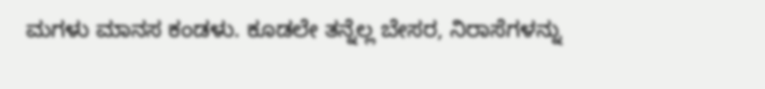ಮಗಳು ಮಾನಸ ಕಂಡಳು. ಕೂಡಲೇ ತನ್ನೆಲ್ಲ ಬೇಸರ, ನಿರಾಸೆಗಳನ್ನು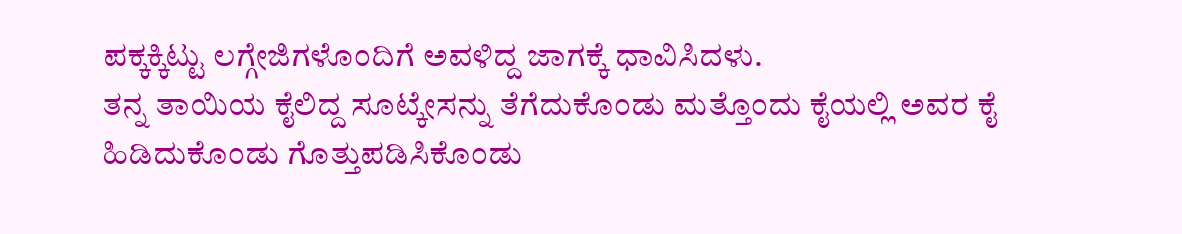ಪಕ್ಕಕ್ಕಿಟ್ಟು ಲಗ್ಗೇಜಿಗಳೊಂದಿಗೆ ಅವಳಿದ್ದ ಜಾಗಕ್ಕೆ ಧಾವಿಸಿದಳು.
ತನ್ನ ತಾಯಿಯ ಕೈಲಿದ್ದ ಸೂಟ್ಕೇಸನ್ನು ತೆಗೆದುಕೊಂಡು ಮತ್ತೊಂದು ಕೈಯಲ್ಲಿ ಅವರ ಕೈ ಹಿಡಿದುಕೊಂಡು ಗೊತ್ತುಪಡಿಸಿಕೊಂಡು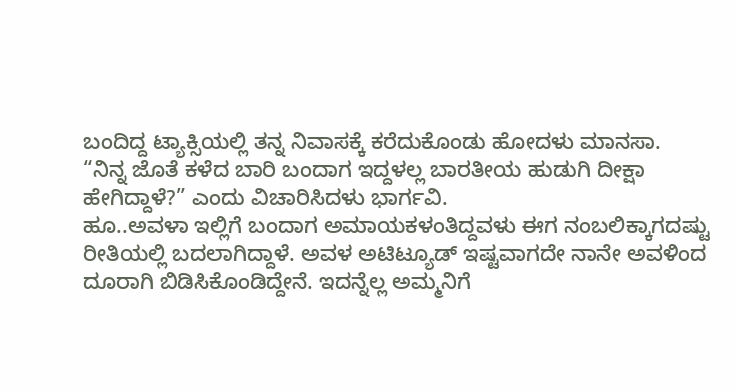ಬಂದಿದ್ದ ಟ್ಯಾಕ್ಸಿಯಲ್ಲಿ ತನ್ನ ನಿವಾಸಕ್ಕೆ ಕರೆದುಕೊಂಡು ಹೋದಳು ಮಾನಸಾ.
“ನಿನ್ನ ಜೊತೆ ಕಳೆದ ಬಾರಿ ಬಂದಾಗ ಇದ್ದಳಲ್ಲ ಬಾರತೀಯ ಹುಡುಗಿ ದೀಕ್ಷಾ ಹೇಗಿದ್ದಾಳೆ?” ಎಂದು ವಿಚಾರಿಸಿದಳು ಭಾರ್ಗವಿ.
ಹೂ..ಅವಳಾ ಇಲ್ಲಿಗೆ ಬಂದಾಗ ಅಮಾಯಕಳಂತಿದ್ದವಳು ಈಗ ನಂಬಲಿಕ್ಕಾಗದಷ್ಟು ರೀತಿಯಲ್ಲಿ ಬದಲಾಗಿದ್ದಾಳೆ. ಅವಳ ಅಟಿಟ್ಯೂಡ್ ಇಷ್ಟವಾಗದೇ ನಾನೇ ಅವಳಿಂದ ದೂರಾಗಿ ಬಿಡಿಸಿಕೊಂಡಿದ್ದೇನೆ. ಇದನ್ನೆಲ್ಲ ಅಮ್ಮನಿಗೆ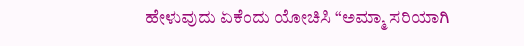ಹೇಳುವುದು ಏಕೆಂದು ಯೋಚಿಸಿ “ಅಮ್ಮಾ ಸರಿಯಾಗಿ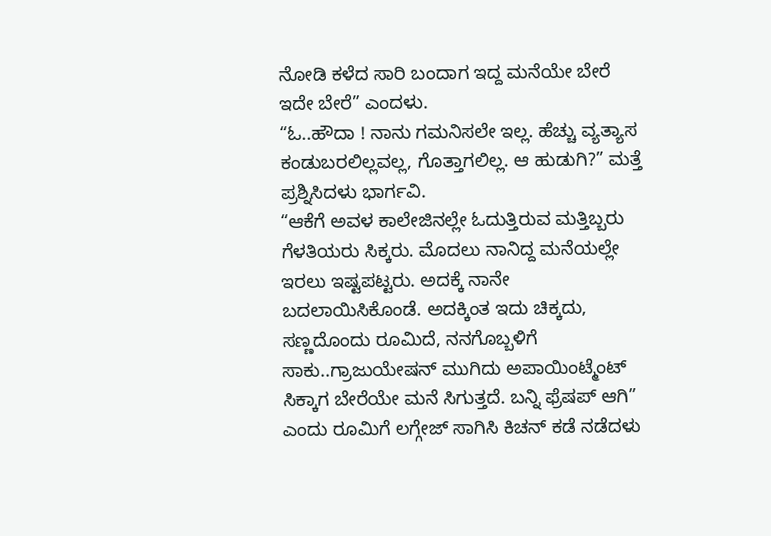ನೋಡಿ ಕಳೆದ ಸಾರಿ ಬಂದಾಗ ಇದ್ದ ಮನೆಯೇ ಬೇರೆ ಇದೇ ಬೇರೆ” ಎಂದಳು.
“ಓ..ಹೌದಾ ! ನಾನು ಗಮನಿಸಲೇ ಇಲ್ಲ. ಹೆಚ್ಚು ವ್ಯತ್ಯಾಸ ಕಂಡುಬರಲಿಲ್ಲವಲ್ಲ, ಗೊತ್ತಾಗಲಿಲ್ಲ. ಆ ಹುಡುಗಿ?” ಮತ್ತೆ ಪ್ರಶ್ನಿಸಿದಳು ಭಾರ್ಗವಿ.
“ಆಕೆಗೆ ಅವಳ ಕಾಲೇಜಿನಲ್ಲೇ ಓದುತ್ತಿರುವ ಮತ್ತಿಬ್ಬರು ಗೆಳತಿಯರು ಸಿಕ್ಕರು. ಮೊದಲು ನಾನಿದ್ದ ಮನೆಯಲ್ಲೇ ಇರಲು ಇಷ್ಟಪಟ್ಟರು. ಅದಕ್ಕೆ ನಾನೇ ಬದಲಾಯಿಸಿಕೊಂಡೆ. ಅದಕ್ಕಿಂತ ಇದು ಚಿಕ್ಕದು, ಸಣ್ಣದೊಂದು ರೂಮಿದೆ, ನನಗೊಬ್ಬಳಿಗೆ ಸಾಕು..ಗ್ರಾಜುಯೇಷನ್ ಮುಗಿದು ಅಪಾಯಿಂಟ್ಮೆಂಟ್ ಸಿಕ್ಕಾಗ ಬೇರೆಯೇ ಮನೆ ಸಿಗುತ್ತದೆ. ಬನ್ನಿ ಫ್ರೆಷಪ್ ಆಗಿ” ಎಂದು ರೂಮಿಗೆ ಲಗ್ಗೇಜ್ ಸಾಗಿಸಿ ಕಿಚನ್ ಕಡೆ ನಡೆದಳು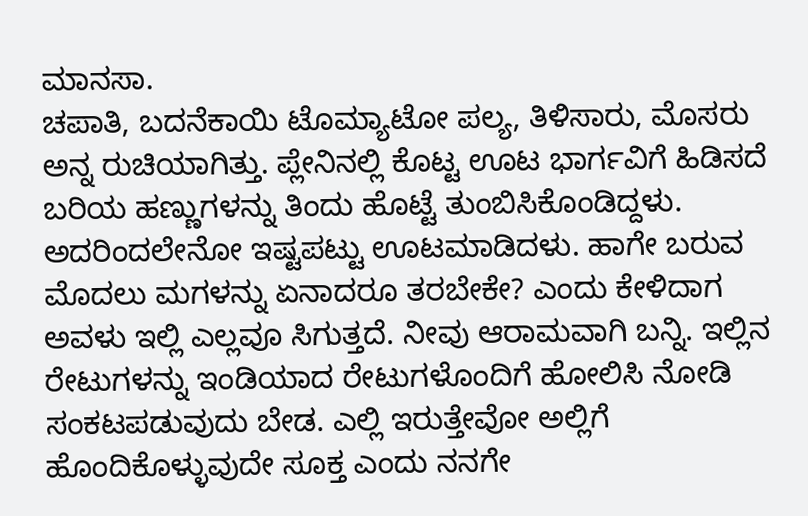ಮಾನಸಾ.
ಚಪಾತಿ, ಬದನೆಕಾಯಿ ಟೊಮ್ಯಾಟೋ ಪಲ್ಯ, ತಿಳಿಸಾರು, ಮೊಸರು ಅನ್ನ ರುಚಿಯಾಗಿತ್ತು. ಪ್ಲೇನಿನಲ್ಲಿ ಕೊಟ್ಟ ಊಟ ಭಾರ್ಗವಿಗೆ ಹಿಡಿಸದೆ ಬರಿಯ ಹಣ್ಣುಗಳನ್ನು ತಿಂದು ಹೊಟ್ಟೆ ತುಂಬಿಸಿಕೊಂಡಿದ್ದಳು. ಅದರಿಂದಲೇನೋ ಇಷ್ಟಪಟ್ಟು ಊಟಮಾಡಿದಳು. ಹಾಗೇ ಬರುವ ಮೊದಲು ಮಗಳನ್ನು ಏನಾದರೂ ತರಬೇಕೇ? ಎಂದು ಕೇಳಿದಾಗ ಅವಳು ಇಲ್ಲಿ ಎಲ್ಲವೂ ಸಿಗುತ್ತದೆ. ನೀವು ಆರಾಮವಾಗಿ ಬನ್ನಿ. ಇಲ್ಲಿನ ರೇಟುಗಳನ್ನು ಇಂಡಿಯಾದ ರೇಟುಗಳೊಂದಿಗೆ ಹೋಲಿಸಿ ನೋಡಿ ಸಂಕಟಪಡುವುದು ಬೇಡ. ಎಲ್ಲಿ ಇರುತ್ತೇವೋ ಅಲ್ಲಿಗೆ ಹೊಂದಿಕೊಳ್ಳುವುದೇ ಸೂಕ್ತ ಎಂದು ನನಗೇ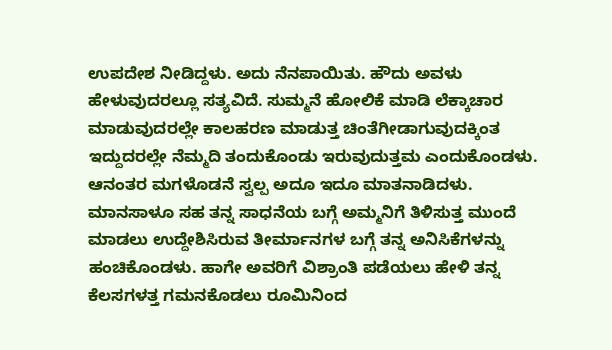ಉಪದೇಶ ನೀಡಿದ್ದಳು. ಅದು ನೆನಪಾಯಿತು. ಹೌದು ಅವಳು ಹೇಳುವುದರಲ್ಲೂ ಸತ್ಯವಿದೆ. ಸುಮ್ಮನೆ ಹೋಲಿಕೆ ಮಾಡಿ ಲೆಕ್ಕಾಚಾರ ಮಾಡುವುದರಲ್ಲೇ ಕಾಲಹರಣ ಮಾಡುತ್ತ ಚಿಂತೆಗೀಡಾಗುವುದಕ್ಕಿಂತ ಇದ್ದುದರಲ್ಲೇ ನೆಮ್ಮದಿ ತಂದುಕೊಂಡು ಇರುವುದುತ್ತಮ ಎಂದುಕೊಂಡಳು. ಆನಂತರ ಮಗಳೊಡನೆ ಸ್ವಲ್ಪ ಅದೂ ಇದೂ ಮಾತನಾಡಿದಳು. ಮಾನಸಾಳೂ ಸಹ ತನ್ನ ಸಾಧನೆಯ ಬಗ್ಗೆ ಅಮ್ಮನಿಗೆ ತಿಳಿಸುತ್ತ ಮುಂದೆ ಮಾಡಲು ಉದ್ದೇಶಿಸಿರುವ ತೀರ್ಮಾನಗಳ ಬಗ್ಗೆ ತನ್ನ ಅನಿಸಿಕೆಗಳನ್ನು ಹಂಚಿಕೊಂಡಳು. ಹಾಗೇ ಅವರಿಗೆ ವಿಶ್ರಾಂತಿ ಪಡೆಯಲು ಹೇಳಿ ತನ್ನ ಕೆಲಸಗಳತ್ತ ಗಮನಕೊಡಲು ರೂಮಿನಿಂದ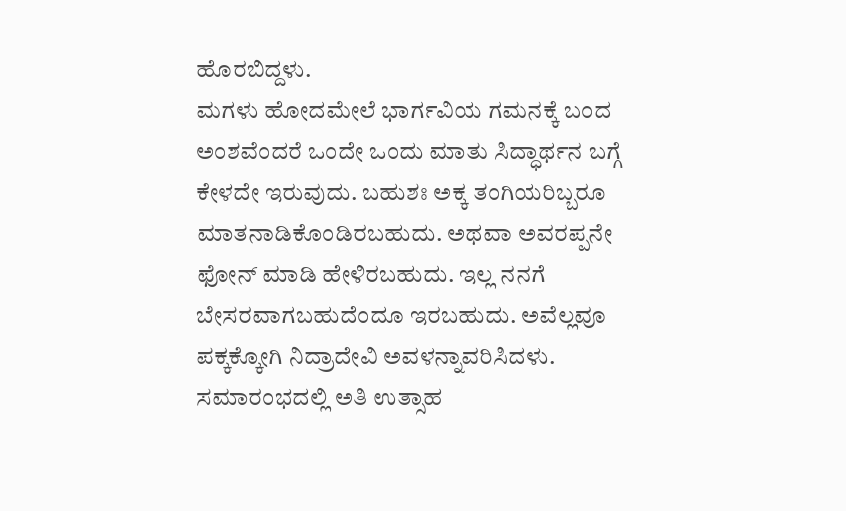ಹೊರಬಿದ್ದಳು.
ಮಗಳು ಹೋದಮೇಲೆ ಭಾರ್ಗವಿಯ ಗಮನಕ್ಕೆ ಬಂದ ಅಂಶವೆಂದರೆ ಒಂದೇ ಒಂದು ಮಾತು ಸಿದ್ಧಾರ್ಥನ ಬಗ್ಗೆ ಕೇಳದೇ ಇರುವುದು. ಬಹುಶಃ ಅಕ್ಕ ತಂಗಿಯರಿಬ್ಬರೂ ಮಾತನಾಡಿಕೊಂಡಿರಬಹುದು. ಅಥವಾ ಅವರಪ್ಪನೇ ಫೋನ್ ಮಾಡಿ ಹೇಳಿರಬಹುದು. ಇಲ್ಲ ನನಗೆ ಬೇಸರವಾಗಬಹುದೆಂದೂ ಇರಬಹುದು. ಅವೆಲ್ಲವೂ ಪಕ್ಕಕ್ಕೋಗಿ ನಿದ್ರಾದೇವಿ ಅವಳನ್ನಾವರಿಸಿದಳು.
ಸಮಾರಂಭದಲ್ಲಿ ಅತಿ ಉತ್ಸಾಹ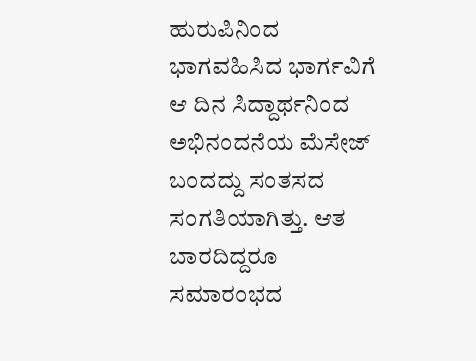ಹುರುಪಿನಿಂದ ಭಾಗವಹಿಸಿದ ಭಾರ್ಗವಿಗೆ ಆ ದಿನ ಸಿದ್ದಾರ್ಥನಿಂದ ಅಭಿನಂದನೆಯ ಮೆಸೇಜ್ ಬಂದದ್ದು ಸಂತಸದ ಸಂಗತಿಯಾಗಿತ್ತು. ಆತ ಬಾರದಿದ್ದರೂ ಸಮಾರಂಭದ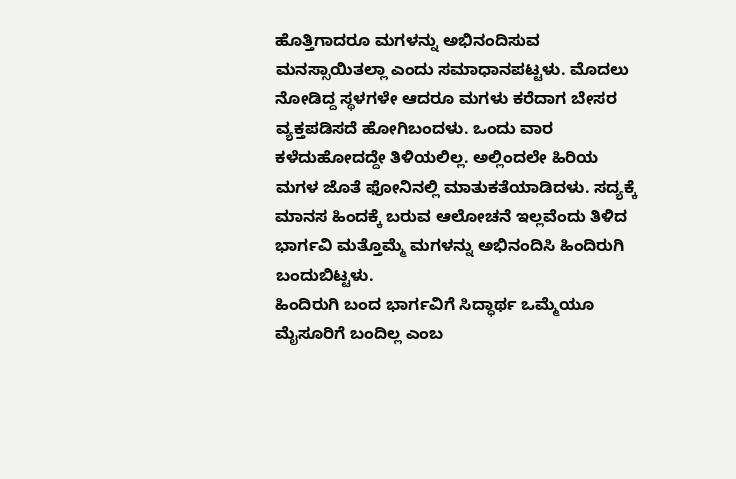ಹೊತ್ತಿಗಾದರೂ ಮಗಳನ್ನು ಅಭಿನಂದಿಸುವ ಮನಸ್ಸಾಯಿತಲ್ಲಾ ಎಂದು ಸಮಾಧಾನಪಟ್ಟಳು. ಮೊದಲು ನೋಡಿದ್ದ ಸ್ಥಳಗಳೇ ಆದರೂ ಮಗಳು ಕರೆದಾಗ ಬೇಸರ ವ್ಯಕ್ತಪಡಿಸದೆ ಹೋಗಿಬಂದಳು. ಒಂದು ವಾರ ಕಳೆದುಹೋದದ್ದೇ ತಿಳಿಯಲಿಲ್ಲ. ಅಲ್ಲಿಂದಲೇ ಹಿರಿಯ ಮಗಳ ಜೊತೆ ಫೋನಿನಲ್ಲಿ ಮಾತುಕತೆಯಾಡಿದಳು. ಸದ್ಯಕ್ಕೆ ಮಾನಸ ಹಿಂದಕ್ಕೆ ಬರುವ ಆಲೋಚನೆ ಇಲ್ಲವೆಂದು ತಿಳಿದ ಭಾರ್ಗವಿ ಮತ್ತೊಮ್ಮೆ ಮಗಳನ್ನು ಅಭಿನಂದಿಸಿ ಹಿಂದಿರುಗಿ ಬಂದುಬಿಟ್ಟಳು.
ಹಿಂದಿರುಗಿ ಬಂದ ಭಾರ್ಗವಿಗೆ ಸಿದ್ಧಾರ್ಥ ಒಮ್ಮೆಯೂ ಮೈಸೂರಿಗೆ ಬಂದಿಲ್ಲ ಎಂಬ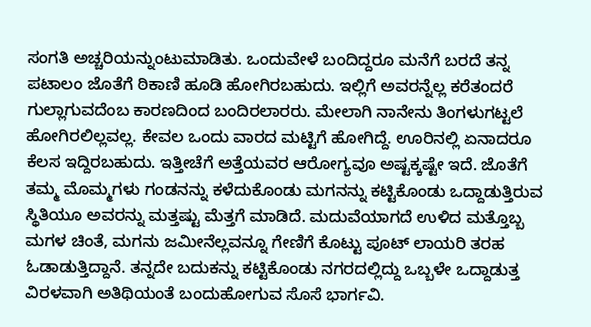ಸಂಗತಿ ಅಚ್ಚರಿಯನ್ನುಂಟುಮಾಡಿತು. ಒಂದುವೇಳೆ ಬಂದಿದ್ದರೂ ಮನೆಗೆ ಬರದೆ ತನ್ನ ಪಟಾಲಂ ಜೊತೆಗೆ ಠಿಕಾಣಿ ಹೂಡಿ ಹೋಗಿರಬಹುದು. ಇಲ್ಲಿಗೆ ಅವರನ್ನೆಲ್ಲ ಕರೆತಂದರೆ ಗುಲ್ಲಾಗುವದೆಂಬ ಕಾರಣದಿಂದ ಬಂದಿರಲಾರರು. ಮೇಲಾಗಿ ನಾನೇನು ತಿಂಗಳುಗಟ್ಟಲೆ ಹೋಗಿರಲಿಲ್ಲವಲ್ಲ. ಕೇವಲ ಒಂದು ವಾರದ ಮಟ್ಟಿಗೆ ಹೋಗಿದ್ದೆ. ಊರಿನಲ್ಲಿ ಏನಾದರೂ ಕೆಲಸ ಇದ್ದಿರಬಹುದು. ಇತ್ತೀಚೆಗೆ ಅತ್ತೆಯವರ ಆರೋಗ್ಯವೂ ಅಷ್ಟಕ್ಕಷ್ಟೇ ಇದೆ. ಜೊತೆಗೆ ತಮ್ಮ ಮೊಮ್ಮಗಳು ಗಂಡನನ್ನು ಕಳೆದುಕೊಂಡು ಮಗನನ್ನು ಕಟ್ಟಿಕೊಂಡು ಒದ್ದಾಡುತ್ತಿರುವ ಸ್ಥಿತಿಯೂ ಅವರನ್ನು ಮತ್ತಷ್ಟು ಮೆತ್ತಗೆ ಮಾಡಿದೆ. ಮದುವೆಯಾಗದೆ ಉಳಿದ ಮತ್ತೊಬ್ಬ ಮಗಳ ಚಿಂತೆ, ಮಗನು ಜಮೀನೆಲ್ಲವನ್ನೂ ಗೇಣಿಗೆ ಕೊಟ್ಟು ಪೂಟ್ ಲಾಯರಿ ತರಹ ಓಡಾಡುತ್ತಿದ್ದಾನೆ. ತನ್ನದೇ ಬದುಕನ್ನು ಕಟ್ಟಿಕೊಂಡು ನಗರದಲ್ಲಿದ್ದು ಒಬ್ಬಳೇ ಒದ್ದಾಡುತ್ತ ವಿರಳವಾಗಿ ಅತಿಥಿಯಂತೆ ಬಂದುಹೋಗುವ ಸೊಸೆ ಭಾರ್ಗವಿ.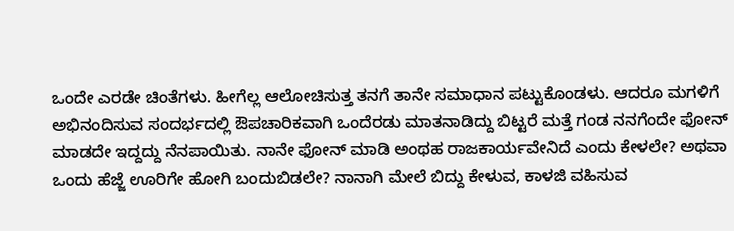ಒಂದೇ ಎರಡೇ ಚಿಂತೆಗಳು. ಹೀಗೆಲ್ಲ ಆಲೋಚಿಸುತ್ತ ತನಗೆ ತಾನೇ ಸಮಾಧಾನ ಪಟ್ಟುಕೊಂಡಳು. ಆದರೂ ಮಗಳಿಗೆ ಅಭಿನಂದಿಸುವ ಸಂದರ್ಭದಲ್ಲಿ ಔಪಚಾರಿಕವಾಗಿ ಒಂದೆರಡು ಮಾತನಾಡಿದ್ದು ಬಿಟ್ಟರೆ ಮತ್ತೆ ಗಂಡ ನನಗೆಂದೇ ಫೋನ್ ಮಾಡದೇ ಇದ್ದದ್ದು ನೆನಪಾಯಿತು. ನಾನೇ ಫೋನ್ ಮಾಡಿ ಅಂಥಹ ರಾಜಕಾರ್ಯವೇನಿದೆ ಎಂದು ಕೇಳಲೇ? ಅಥವಾ ಒಂದು ಹೆಜ್ಜೆ ಊರಿಗೇ ಹೋಗಿ ಬಂದುಬಿಡಲೇ? ನಾನಾಗಿ ಮೇಲೆ ಬಿದ್ದು ಕೇಳುವ, ಕಾಳಜಿ ವಹಿಸುವ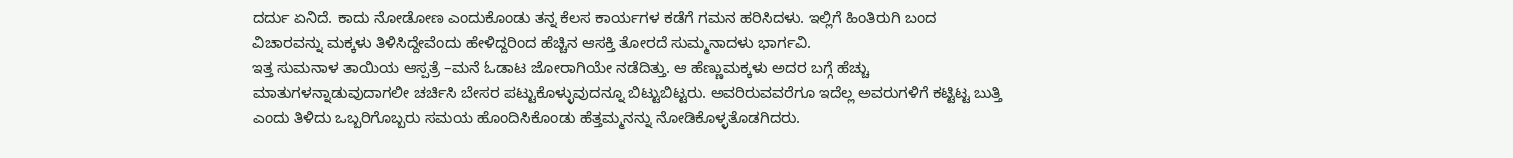ದರ್ದು ಏನಿದೆ. ಕಾದು ನೋಡೋಣ ಎಂದುಕೊಂಡು ತನ್ನ ಕೆಲಸ ಕಾರ್ಯಗಳ ಕಡೆಗೆ ಗಮನ ಹರಿಸಿದಳು. ಇಲ್ಲಿಗೆ ಹಿಂತಿರುಗಿ ಬಂದ ವಿಚಾರವನ್ನು ಮಕ್ಕಳು ತಿಳಿಸಿದ್ದೇವೆಂದು ಹೇಳಿದ್ದರಿಂದ ಹೆಚ್ಚಿನ ಆಸಕ್ತಿ ತೋರದೆ ಸುಮ್ಮನಾದಳು ಭಾರ್ಗವಿ.
ಇತ್ತ ಸುಮನಾಳ ತಾಯಿಯ ಆಸ್ಪತ್ರೆ –ಮನೆ ಓಡಾಟ ಜೋರಾಗಿಯೇ ನಡೆದಿತ್ತು. ಆ ಹೆಣ್ಣುಮಕ್ಕಳು ಅದರ ಬಗ್ಗೆ ಹೆಚ್ಚು ಮಾತುಗಳನ್ನಾಡುವುದಾಗಲೀ ಚರ್ಚಿಸಿ ಬೇಸರ ಪಟ್ಟುಕೊಳ್ಳುವುದನ್ನೂ ಬಿಟ್ಟುಬಿಟ್ಟರು. ಅವರಿರುವವರೆಗೂ ಇದೆಲ್ಲ ಅವರುಗಳಿಗೆ ಕಟ್ಟಿಟ್ಟ ಬುತ್ತಿ ಎಂದು ತಿಳಿದು ಒಬ್ಬರಿಗೊಬ್ಬರು ಸಮಯ ಹೊಂದಿಸಿಕೊಂಡು ಹೆತ್ತಮ್ಮನನ್ನು ನೋಡಿಕೊಳ್ಳತೊಡಗಿದರು.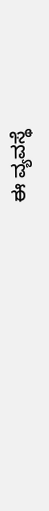ಈ ವ್ಯವಸ್ಥೆ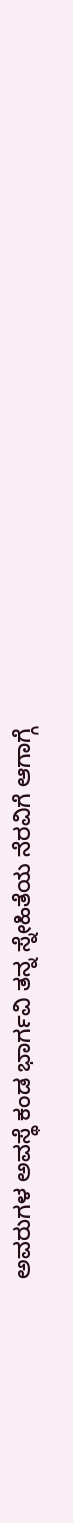ಅವರುಗಳ ಅವಸ್ಥೆ ಕಂಡ ಭಾರ್ಗವಿ ತನ್ನ ಸ್ನೇಹಿತೆಯ ನೆರವಿಗೆ ಆಗಾಗ್ಗೆ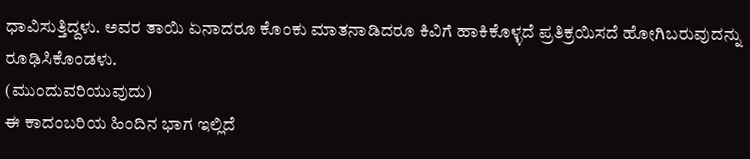ಧಾವಿಸುತ್ತಿದ್ದಳು. ಅವರ ತಾಯಿ ಏನಾದರೂ ಕೊಂಕು ಮಾತನಾಡಿದರೂ ಕಿವಿಗೆ ಹಾಕಿಕೊಳ್ಳದೆ ಪ್ರತಿಕ್ರಯಿಸದೆ ಹೋಗಿಬರುವುದನ್ನು ರೂಢಿಸಿಕೊಂಡಳು.
(ಮುಂದುವರಿಯುವುದು)
ಈ ಕಾದಂಬರಿಯ ಹಿಂದಿನ ಭಾಗ ಇಲ್ಲಿದೆ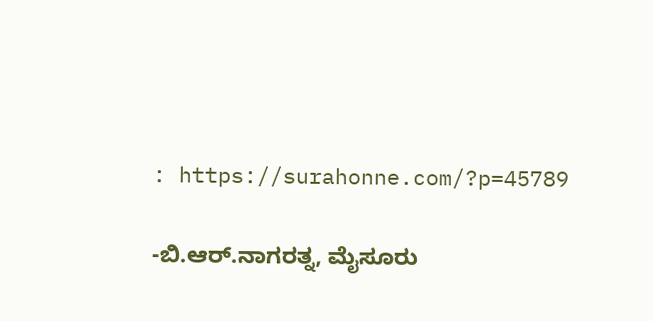: https://surahonne.com/?p=45789

-ಬಿ.ಆರ್.ನಾಗರತ್ನ, ಮೈಸೂರು